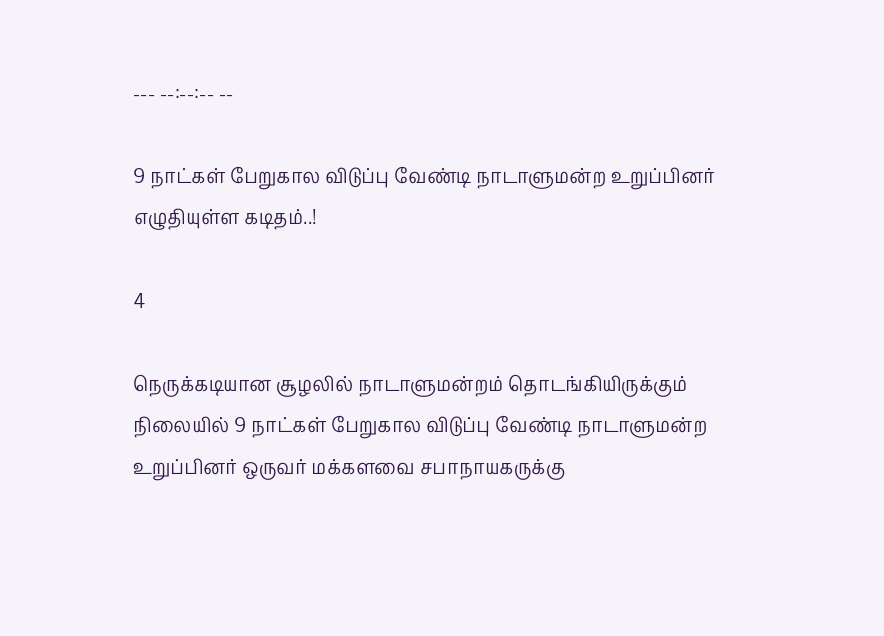--- --:--:-- --

9 நாட்கள் பேறுகால விடுப்பு வேண்டி நாடாளுமன்ற உறுப்பினர் எழுதியுள்ள கடிதம்..!

4

நெருக்கடியான சூழலில் நாடாளுமன்றம் தொடங்கியிருக்கும் நிலையில் 9 நாட்கள் பேறுகால விடுப்பு வேண்டி நாடாளுமன்ற உறுப்பினர் ஒருவர் மக்களவை சபாநாயகருக்கு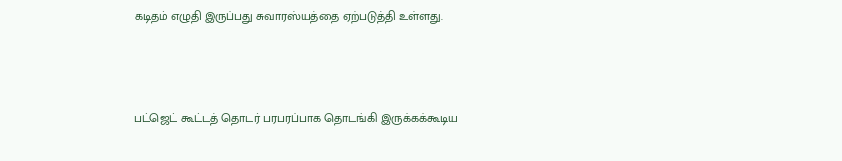கடிதம் எழுதி இருப்பது சுவாரஸ்யத்தை ஏற்படுத்தி உள்ளது.



பட்ஜெட் கூட்டத் தொடர் பரபரப்பாக தொடங்கி இருக்கக்கூடிய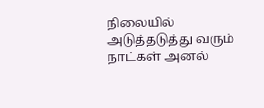நிலையில் அடுத்தடுத்து வரும் நாட்கள் அனல்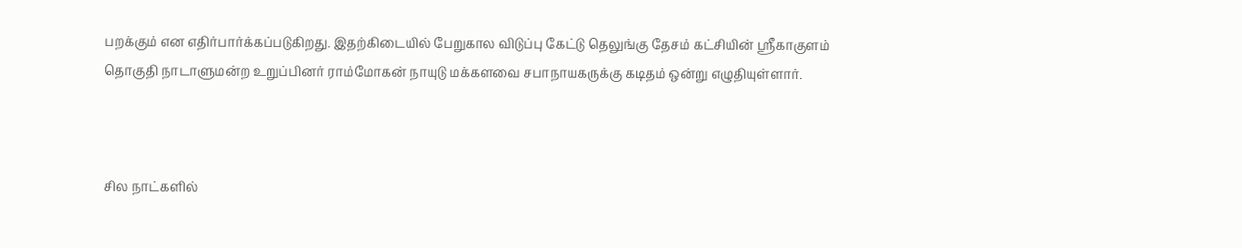பறக்கும் என எதிர்பார்க்கப்படுகிறது. இதற்கிடையில் பேறுகால விடுப்பு கேட்டு தெலுங்கு தேசம் கட்சியின் ஸ்ரீகாகுளம் தொகுதி நாடாளுமன்ற உறுப்பினர் ராம்மோகன் நாயுடு மக்களவை சபாநாயகருக்கு கடிதம் ஒன்று எழுதியுள்ளார்.



சில நாட்களில்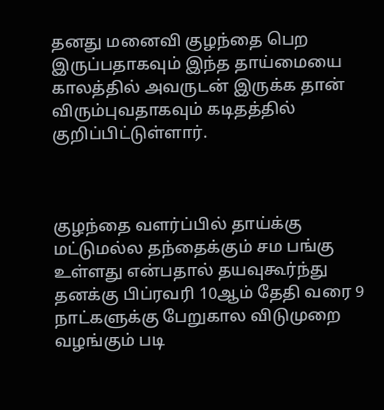தனது மனைவி குழந்தை பெற இருப்பதாகவும் இந்த தாய்மையை காலத்தில் அவருடன் இருக்க தான் விரும்புவதாகவும் கடிதத்தில் குறிப்பிட்டுள்ளார்.



குழந்தை வளர்ப்பில் தாய்க்கு மட்டுமல்ல தந்தைக்கும் சம பங்கு உள்ளது என்பதால் தயவுகூர்ந்து தனக்கு பிப்ரவரி 10ஆம் தேதி வரை 9 நாட்களுக்கு பேறுகால விடுமுறை வழங்கும் படி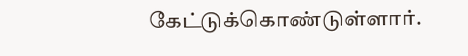கேட்டுக்கொண்டுள்ளார்.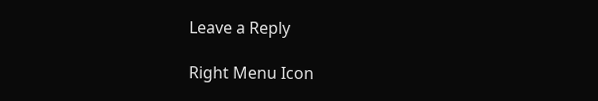Leave a Reply

Right Menu Icon